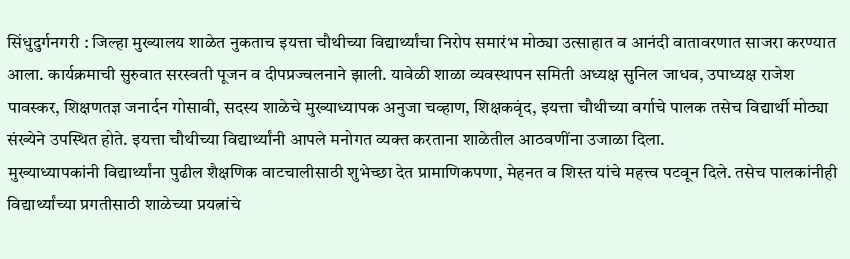सिंधुदुर्गनगरी : जिल्हा मुख्यालय शाळेत नुकताच इयत्ता चौथीच्या विद्यार्थ्यांचा निरोप समारंभ मोठ्या उत्साहात व आनंदी वातावरणात साजरा करण्यात आला. कार्यक्रमाची सुरुवात सरस्वती पूजन व दीपप्रज्वलनाने झाली. यावेळी शाळा व्यवस्थापन समिती अध्यक्ष सुनिल जाधव, उपाध्यक्ष राजेश पावस्कर, शिक्षणतज्ञ जनार्दन गोसावी, सदस्य शाळेचे मुख्याध्यापक अनुजा चव्हाण, शिक्षकवृंद, इयत्ता चौथीच्या वर्गाचे पालक तसेच विद्यार्थी मोठ्या संख्येने उपस्थित होते. इयत्ता चौथीच्या विद्यार्थ्यांनी आपले मनोगत व्यक्त करताना शाळेतील आठवणींना उजाळा दिला.
मुख्याध्यापकांनी विद्यार्थ्यांना पुढील शैक्षणिक वाटचालीसाठी शुभेच्छा देत प्रामाणिकपणा, मेहनत व शिस्त यांचे महत्त्व पटवून दिले. तसेच पालकांनीही विद्यार्थ्यांच्या प्रगतीसाठी शाळेच्या प्रयत्नांचे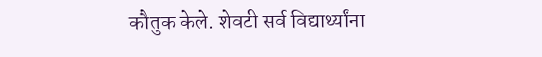कौतुक केले. शेवटी सर्व विद्यार्थ्यांना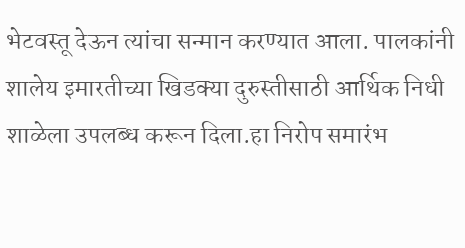भेटवस्तू देऊन त्यांचा सन्मान करण्यात आला. पालकांनी शालेय इमारतीच्या खिडक्या दुरुस्तीसाठी आर्थिक निधी शाळेला उपलब्ध करून दिला.हा निरोप समारंभ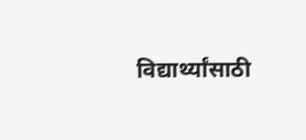विद्यार्थ्यांसाठी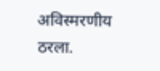अविस्मरणीय ठरला.